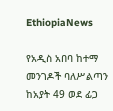EthiopiaNews

የአዲስ አበባ ከተማ መንገዶች ባለሥልጣን ከአያት 49 ወደ ፊጋ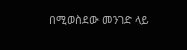በሚወስደው መንገድ ላይ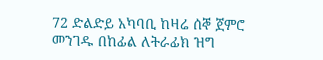72 ድልድይ አካባቢ ከዛሬ ሰኞ ጀምሮ መንገዱ በከፊል ለትራፊክ ዝግ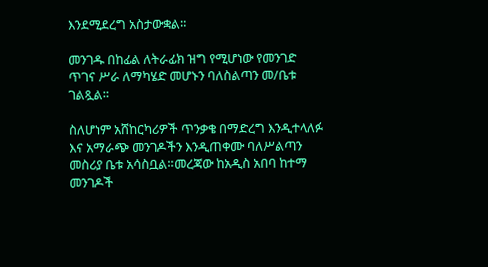እንደሚደረግ አስታውቋል።

መንገዱ በከፊል ለትራፊክ ዝግ የሚሆነው የመንገድ ጥገና ሥራ ለማካሄድ መሆኑን ባለስልጣን መ/ቤቱ ገልጿል።

ስለሆነም አሸከርካሪዎች ጥንቃቄ በማድረግ እንዲተላለፉ እና አማራጭ መንገዶችን እንዲጠቀሙ ባለሥልጣን መስሪያ ቤቱ አሳስቧል።መረጃው ከአዲስ አበባ ከተማ መንገዶች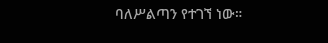ባለሥልጣን የተገኘ ነው።